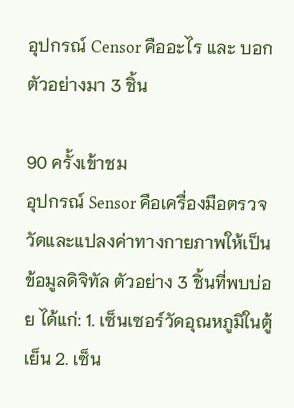อุปกรณ์ Censor คืออะไร และ บอกตัวอย่างมา 3 ชิ้น

90 ครั้งเข้าชม
อุปกรณ์ Sensor คือเครื่องมือตรวจวัดและแปลงค่าทางกายภาพให้เป็นข้อมูลดิจิทัล ตัวอย่าง 3 ชิ้นที่พบบ่อย ได้แก่: 1. เซ็นเซอร์วัดอุณหภูมิในตู้เย็น 2. เซ็น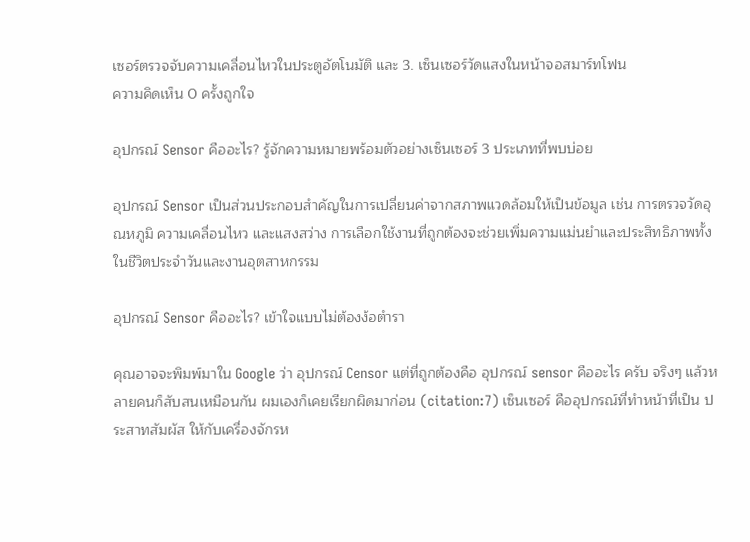เซอร์ตรวจจับความเคลื่อนไหวในประตูอัตโนมัติ และ 3. เซ็นเซอร์วัดแสงในหน้าจอสมาร์ทโฟน
ความคิดเห็น 0 ครั้งถูกใจ

อุปกรณ์ Sensor คืออะไร? รู้จักความหมายพร้อมตัวอย่างเซ็นเซอร์ 3 ประเภทที่พบบ่อย

อุปกรณ์ Sensor เป็นส่วนประกอบสำคัญในการเปลี่ยนค่าจากสภาพแวดล้อมให้เป็นข้อมูล เช่น การตรวจวัดอุณหภูมิ ความเคลื่อนไหว และแสงสว่าง การเลือกใช้งานที่ถูกต้องจะช่วยเพิ่มความแม่นยำและประสิทธิภาพทั้งในชีวิตประจำวันและงานอุตสาหกรรม

อุปกรณ์ Sensor คืออะไร? เข้าใจแบบไม่ต้องง้อตำรา

คุณอาจจะพิมพ์มาใน Google ว่า อุปกรณ์ Censor แต่ที่ถูกต้องคือ อุปกรณ์ sensor คืออะไร ครับ จริงๆ แล้วหลายคนก็สับสนเหมือนกัน ผมเองก็เคยเรียกผิดมาก่อน (citation:7) เซ็นเซอร์ คืออุปกรณ์ที่ทำหน้าที่เป็น ประสาทสัมผัส ให้กับเครื่องจักรห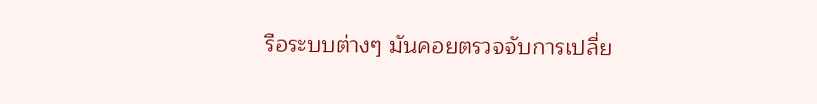รือระบบต่างๆ มันคอยตรวจจับการเปลี่ย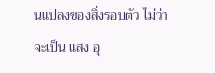นแปลงของสิ่งรอบตัว ไม่ว่าจะเป็น แสง อุ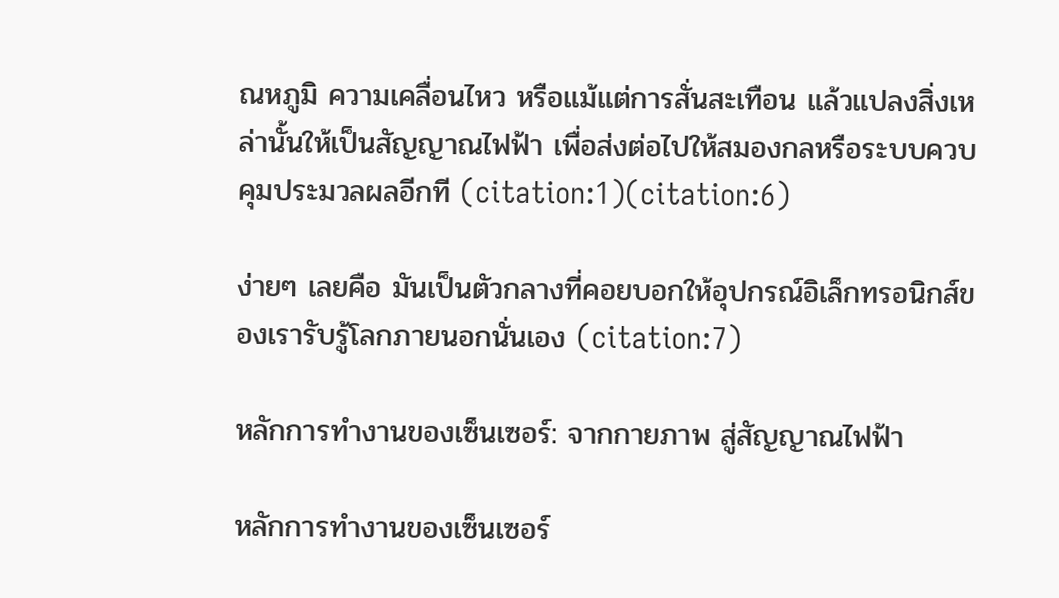ณหภูมิ ความเคลื่อนไหว หรือแม้แต่การสั่นสะเทือน แล้วแปลงสิ่งเหล่านั้นให้เป็นสัญญาณไฟฟ้า เพื่อส่งต่อไปให้สมองกลหรือระบบควบคุมประมวลผลอีกที (citation:1)(citation:6)

ง่ายๆ เลยคือ มันเป็นตัวกลางที่คอยบอกให้อุปกรณ์อิเล็กทรอนิกส์ของเรารับรู้โลกภายนอกนั่นเอง (citation:7)

หลักการทำงานของเซ็นเซอร์: จากกายภาพ สู่สัญญาณไฟฟ้า

หลักการทำงานของเซ็นเซอร์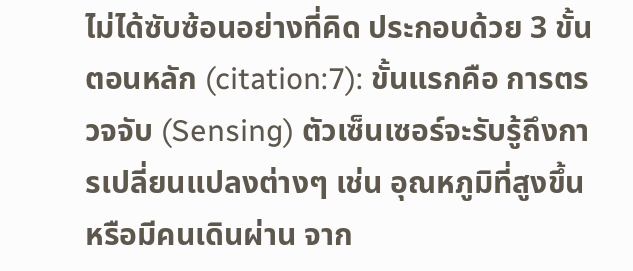ไม่ได้ซับซ้อนอย่างที่คิด ประกอบด้วย 3 ขั้นตอนหลัก (citation:7): ขั้นแรกคือ การตรวจจับ (Sensing) ตัวเซ็นเซอร์จะรับรู้ถึงการเปลี่ยนแปลงต่างๆ เช่น อุณหภูมิที่สูงขึ้น หรือมีคนเดินผ่าน จาก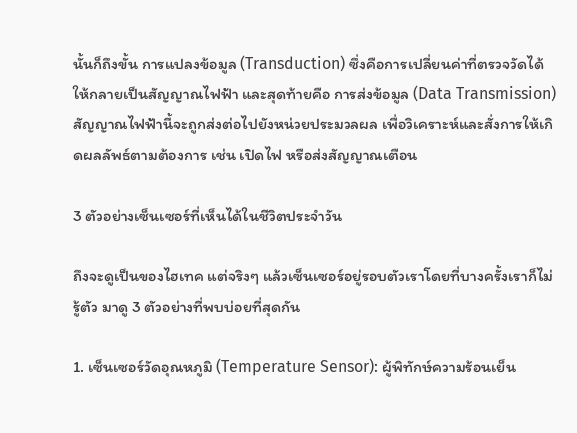นั้นก็ถึงขั้น การแปลงข้อมูล (Transduction) ซึ่งคือการเปลี่ยนค่าที่ตรวจวัดได้ให้กลายเป็นสัญญาณไฟฟ้า และสุดท้ายคือ การส่งข้อมูล (Data Transmission) สัญญาณไฟฟ้านี้จะถูกส่งต่อไปยังหน่วยประมวลผล เพื่อวิเคราะห์และสั่งการให้เกิดผลลัพธ์ตามต้องการ เช่น เปิดไฟ หรือส่งสัญญาณเตือน

3 ตัวอย่างเซ็นเซอร์ที่เห็นได้ในชีวิตประจำวัน

ถึงจะดูเป็นของไฮเทค แต่จริงๆ แล้วเซ็นเซอร์อยู่รอบตัวเราโดยที่บางครั้งเราก็ไม่รู้ตัว มาดู 3 ตัวอย่างที่พบบ่อยที่สุดกัน

1. เซ็นเซอร์วัดอุณหภูมิ (Temperature Sensor): ผู้พิทักษ์ความร้อนเย็น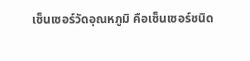เซ็นเซอร์วัดอุณหภูมิ คือเซ็นเซอร์ชนิด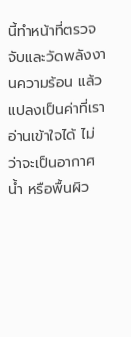นี้ทำหน้าที่ตรวจจับและวัดพลังงานความร้อน แล้วแปลงเป็นค่าที่เราอ่านเข้าใจได้ ไม่ว่าจะเป็นอากาศ น้ำ หรือพื้นผิว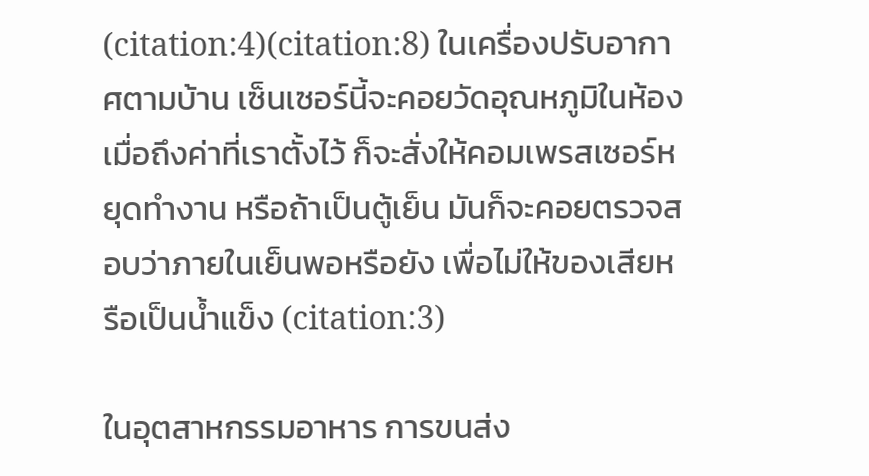(citation:4)(citation:8) ในเครื่องปรับอากาศตามบ้าน เซ็นเซอร์นี้จะคอยวัดอุณหภูมิในห้อง เมื่อถึงค่าที่เราตั้งไว้ ก็จะสั่งให้คอมเพรสเซอร์หยุดทำงาน หรือถ้าเป็นตู้เย็น มันก็จะคอยตรวจสอบว่าภายในเย็นพอหรือยัง เพื่อไม่ให้ของเสียหรือเป็นน้ำแข็ง (citation:3)

ในอุตสาหกรรมอาหาร การขนส่ง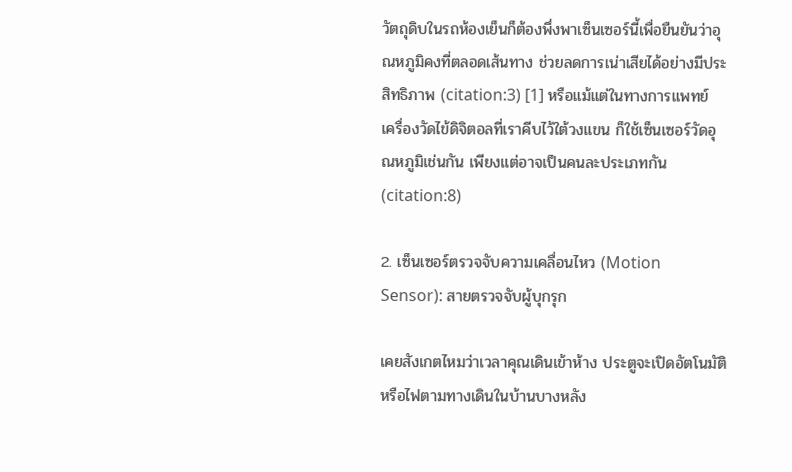วัตถุดิบในรถห้องเย็นก็ต้องพึ่งพาเซ็นเซอร์นี้เพื่อยืนยันว่าอุณหภูมิคงที่ตลอดเส้นทาง ช่วยลดการเน่าเสียได้อย่างมีประสิทธิภาพ (citation:3) [1] หรือแม้แต่ในทางการแพทย์ เครื่องวัดไข้ดิจิตอลที่เราคีบไว้ใต้วงแขน ก็ใช้เซ็นเซอร์วัดอุณหภูมิเช่นกัน เพียงแต่อาจเป็นคนละประเภทกัน (citation:8)

2. เซ็นเซอร์ตรวจจับความเคลื่อนไหว (Motion Sensor): สายตรวจจับผู้บุกรุก

เคยสังเกตไหมว่าเวลาคุณเดินเข้าห้าง ประตูจะเปิดอัตโนมัติ หรือไฟตามทางเดินในบ้านบางหลัง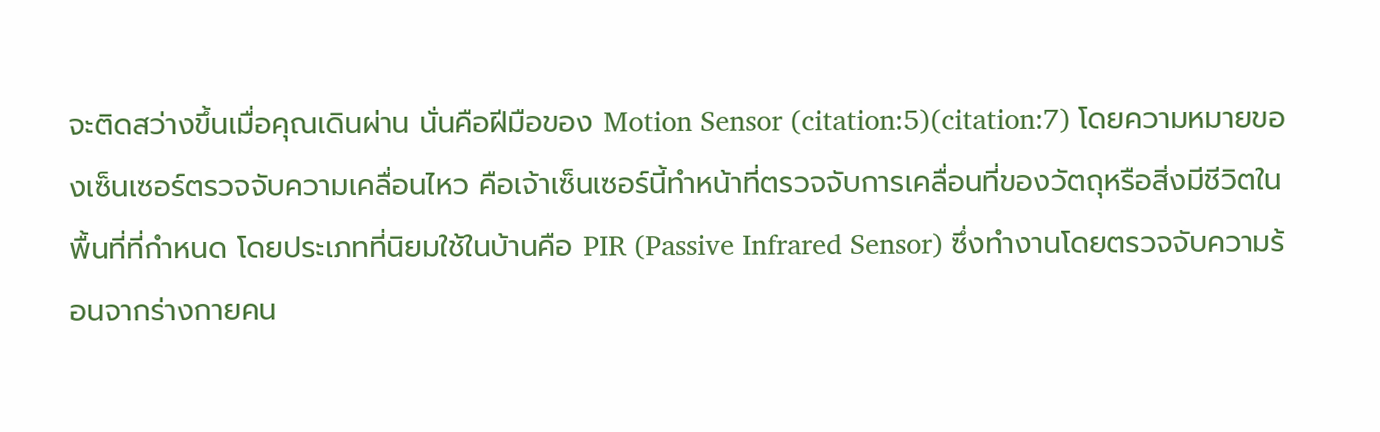จะติดสว่างขึ้นเมื่อคุณเดินผ่าน นั่นคือฝีมือของ Motion Sensor (citation:5)(citation:7) โดยความหมายของเซ็นเซอร์ตรวจจับความเคลื่อนไหว คือเจ้าเซ็นเซอร์นี้ทำหน้าที่ตรวจจับการเคลื่อนที่ของวัตถุหรือสิ่งมีชีวิตในพื้นที่ที่กำหนด โดยประเภทที่นิยมใช้ในบ้านคือ PIR (Passive Infrared Sensor) ซึ่งทำงานโดยตรวจจับความร้อนจากร่างกายคน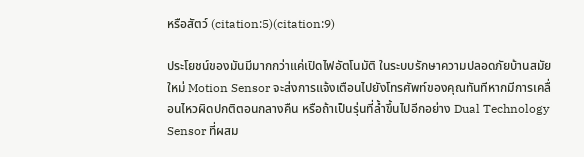หรือสัตว์ (citation:5)(citation:9)

ประโยชน์ของมันมีมากกว่าแค่เปิดไฟอัตโนมัติ ในระบบรักษาความปลอดภัยบ้านสมัยใหม่ Motion Sensor จะส่งการแจ้งเตือนไปยังโทรศัพท์ของคุณทันทีหากมีการเคลื่อนไหวผิดปกติตอนกลางคืน หรือถ้าเป็นรุ่นที่ล้ำขึ้นไปอีกอย่าง Dual Technology Sensor ที่ผสม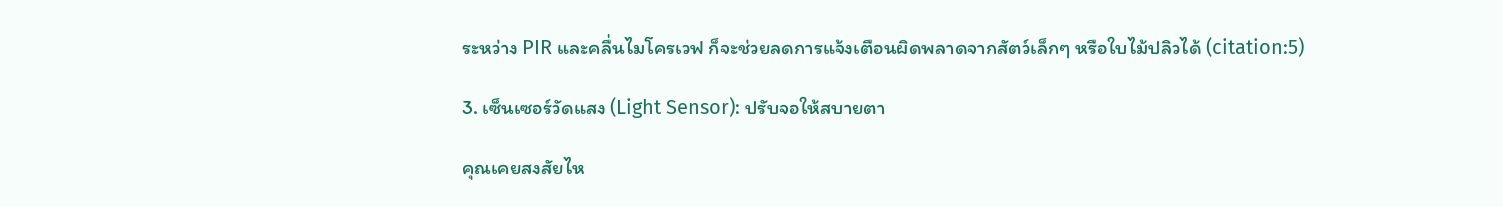ระหว่าง PIR และคลื่นไมโครเวฟ ก็จะช่วยลดการแจ้งเตือนผิดพลาดจากสัตว์เล็กๆ หรือใบไม้ปลิวได้ (citation:5)

3. เซ็นเซอร์วัดแสง (Light Sensor): ปรับจอให้สบายตา

คุณเคยสงสัยไห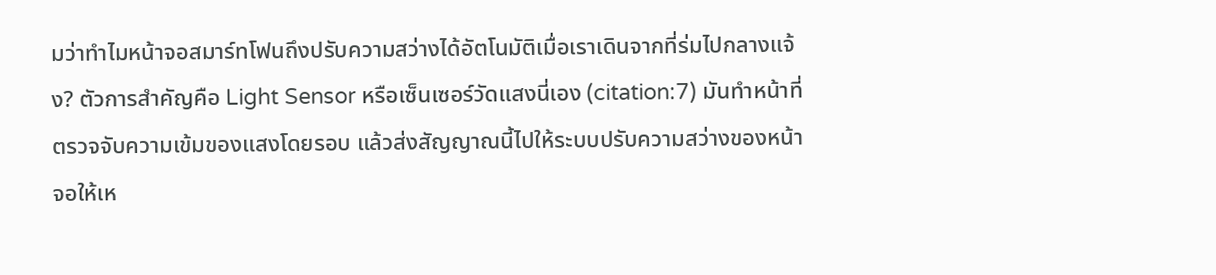มว่าทำไมหน้าจอสมาร์ทโฟนถึงปรับความสว่างได้อัตโนมัติเมื่อเราเดินจากที่ร่มไปกลางแจ้ง? ตัวการสำคัญคือ Light Sensor หรือเซ็นเซอร์วัดแสงนี่เอง (citation:7) มันทำหน้าที่ตรวจจับความเข้มของแสงโดยรอบ แล้วส่งสัญญาณนี้ไปให้ระบบปรับความสว่างของหน้าจอให้เห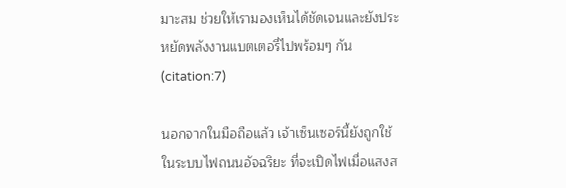มาะสม ช่วยให้เรามองเห็นได้ชัดเจนและยังประหยัดพลังงานแบตเตอรี่ไปพร้อมๆ กัน (citation:7)

นอกจากในมือถือแล้ว เจ้าเซ็นเซอร์นี้ยังถูกใช้ในระบบไฟถนนอัจฉริยะ ที่จะเปิดไฟเมื่อแสงส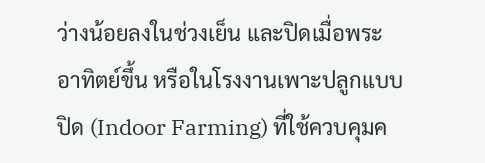ว่างน้อยลงในช่วงเย็น และปิดเมื่อพระอาทิตย์ขึ้น หรือในโรงงานเพาะปลูกแบบปิด (Indoor Farming) ที่ใช้ควบคุมค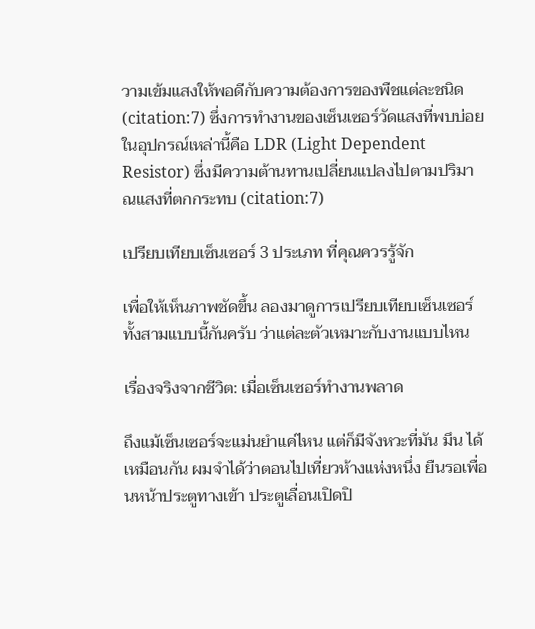วามเข้มแสงให้พอดีกับความต้องการของพืชแต่ละชนิด (citation:7) ซึ่งการทำงานของเซ็นเซอร์วัดแสงที่พบบ่อยในอุปกรณ์เหล่านี้คือ LDR (Light Dependent Resistor) ซึ่งมีความต้านทานเปลี่ยนแปลงไปตามปริมาณแสงที่ตกกระทบ (citation:7)

เปรียบเทียบเซ็นเซอร์ 3 ประเภท ที่คุณควรรู้จัก

เพื่อให้เห็นภาพชัดขึ้น ลองมาดูการเปรียบเทียบเซ็นเซอร์ทั้งสามแบบนี้กันครับ ว่าแต่ละตัวเหมาะกับงานแบบไหน

เรื่องจริงจากชีวิต: เมื่อเซ็นเซอร์ทำงานพลาด

ถึงแม้เซ็นเซอร์จะแม่นยำแค่ไหน แต่ก็มีจังหวะที่มัน มึน ได้เหมือนกัน ผมจำได้ว่าตอนไปเที่ยวห้างแห่งหนึ่ง ยืนรอเพื่อนหน้าประตูทางเข้า ประตูเลื่อนเปิดปิ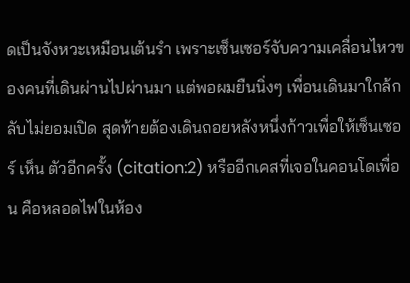ดเป็นจังหวะเหมือนเต้นรำ เพราะเซ็นเซอร์จับความเคลื่อนไหวของคนที่เดินผ่านไปผ่านมา แต่พอผมยืนนิ่งๆ เพื่อนเดินมาใกล้กลับไม่ยอมเปิด สุดท้ายต้องเดินถอยหลังหนึ่งก้าวเพื่อให้เซ็นเซอร์ เห็น ตัวอีกครั้ง (citation:2) หรืออีกเคสที่เจอในคอนโดเพื่อน คือหลอดไฟในห้อง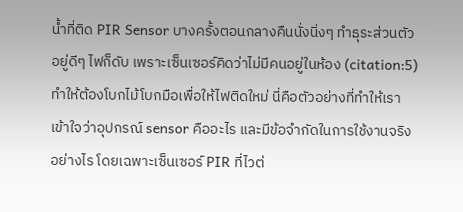น้ำที่ติด PIR Sensor บางครั้งตอนกลางคืนนั่งนิ่งๆ ทำธุระส่วนตัวอยู่ดีๆ ไฟก็ดับ เพราะเซ็นเซอร์คิดว่าไม่มีคนอยู่ในห้อง (citation:5) ทำให้ต้องโบกไม้โบกมือเพื่อให้ไฟติดใหม่ นี่คือตัวอย่างที่ทำให้เราเข้าใจว่าอุปกรณ์ sensor คืออะไร และมีข้อจำกัดในการใช้งานจริงอย่างไร โดยเฉพาะเซ็นเซอร์ PIR ที่ไวต่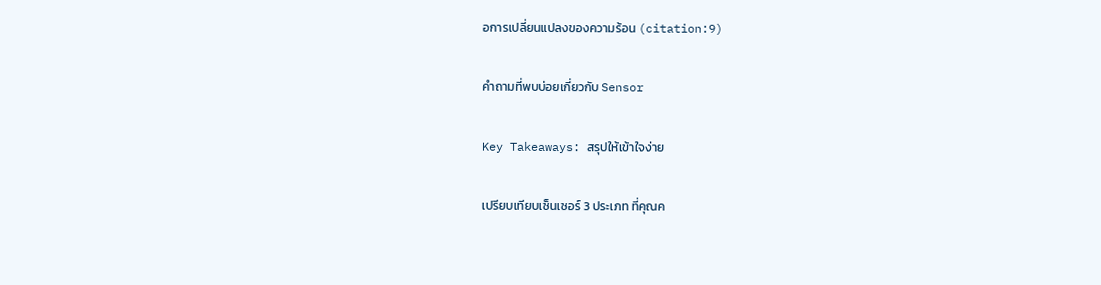อการเปลี่ยนแปลงของความร้อน (citation:9)

คำถามที่พบบ่อยเกี่ยวกับ Sensor

Key Takeaways: สรุปให้เข้าใจง่าย

เปรียบเทียบเซ็นเซอร์ 3 ประเภท ที่คุณค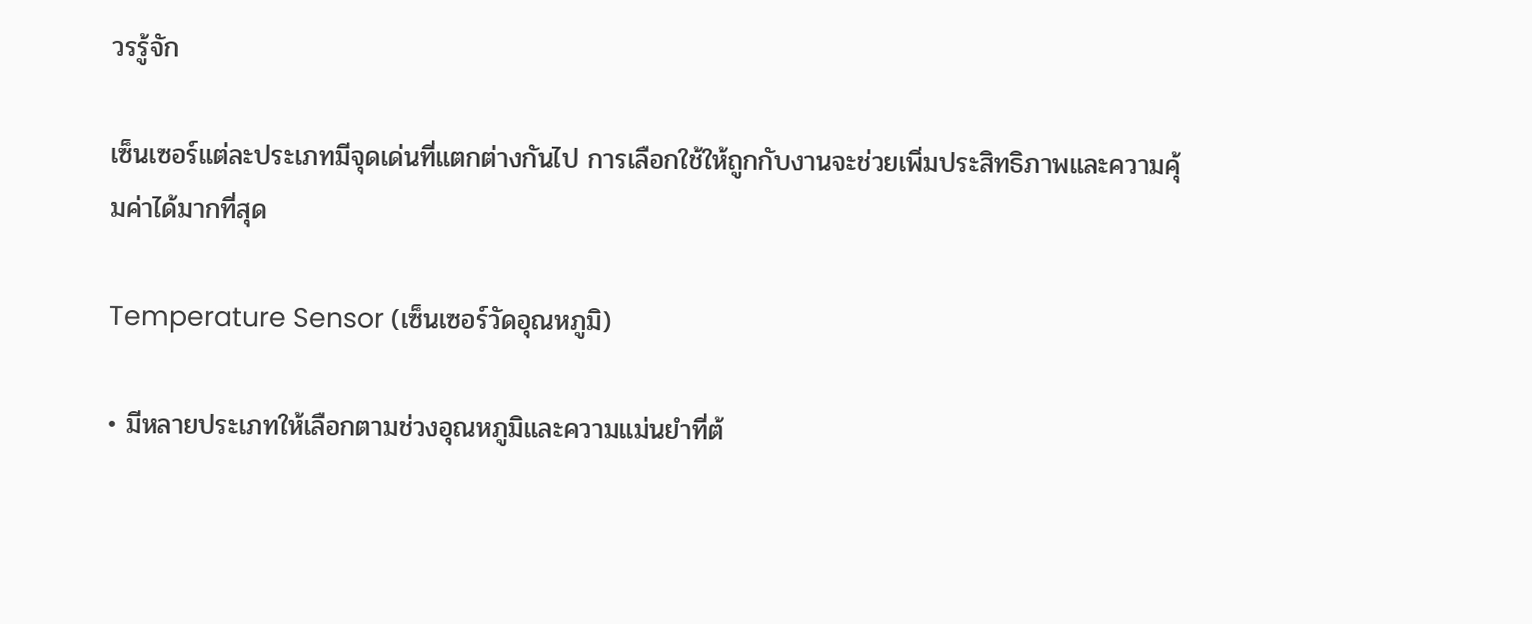วรรู้จัก

เซ็นเซอร์แต่ละประเภทมีจุดเด่นที่แตกต่างกันไป การเลือกใช้ให้ถูกกับงานจะช่วยเพิ่มประสิทธิภาพและความคุ้มค่าได้มากที่สุด

Temperature Sensor (เซ็นเซอร์วัดอุณหภูมิ)

• มีหลายประเภทให้เลือกตามช่วงอุณหภูมิและความแม่นยำที่ต้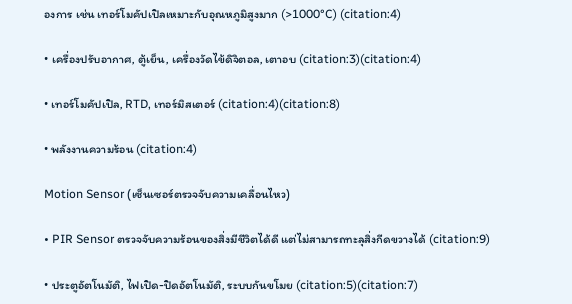องการ เช่น เทอร์โมคัปเปิลเหมาะกับอุณหภูมิสูงมาก (>1000°C) (citation:4)

• เครื่องปรับอากาศ, ตู้เย็น, เครื่องวัดไข้ดิจิตอล, เตาอบ (citation:3)(citation:4)

• เทอร์โมคัปเปิล, RTD, เทอร์มิสเตอร์ (citation:4)(citation:8)

• พลังงานความร้อน (citation:4)

Motion Sensor (เซ็นเซอร์ตรวจจับความเคลื่อนไหว)

• PIR Sensor ตรวจจับความร้อนของสิ่งมีชีวิตได้ดี แต่ไม่สามารถทะลุสิ่งกีดขวางได้ (citation:9)

• ประตูอัตโนมัติ, ไฟเปิด-ปิดอัตโนมัติ, ระบบกันขโมย (citation:5)(citation:7)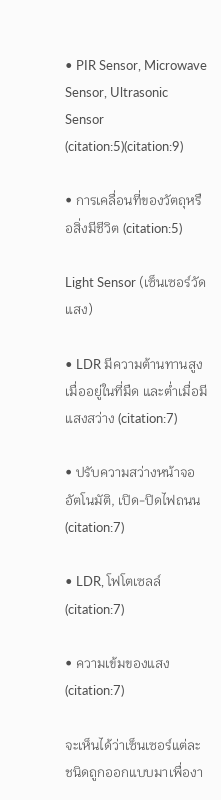• PIR Sensor, Microwave Sensor, Ultrasonic Sensor (citation:5)(citation:9)

• การเคลื่อนที่ของวัตถุหรือสิ่งมีชีวิต (citation:5)

Light Sensor (เซ็นเซอร์วัดแสง)

• LDR มีความต้านทานสูงเมื่ออยู่ในที่มืด และต่ำเมื่อมีแสงสว่าง (citation:7)

• ปรับความสว่างหน้าจออัตโนมัติ, เปิด-ปิดไฟถนน (citation:7)

• LDR, โฟโตเซลล์ (citation:7)

• ความเข้มของแสง (citation:7)

จะเห็นได้ว่าเซ็นเซอร์แต่ละชนิดถูกออกแบบมาเพื่องา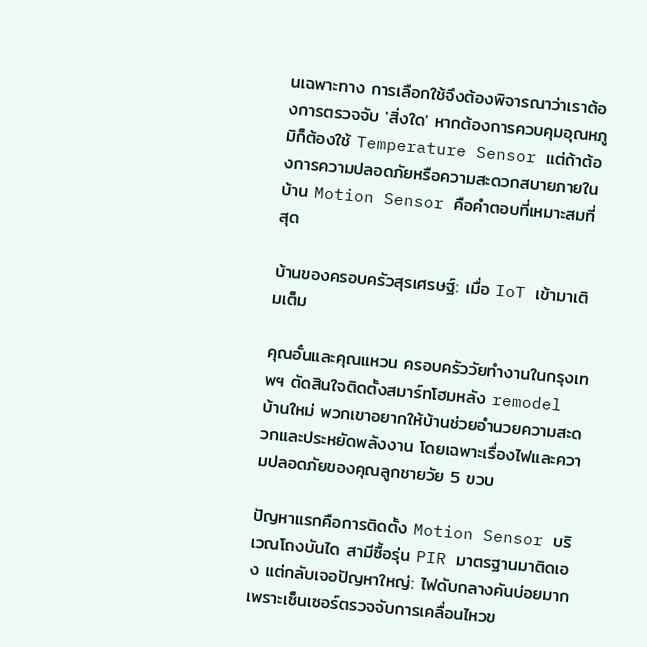นเฉพาะทาง การเลือกใช้จึงต้องพิจารณาว่าเราต้องการตรวจจับ 'สิ่งใด' หากต้องการควบคุมอุณหภูมิก็ต้องใช้ Temperature Sensor แต่ถ้าต้องการความปลอดภัยหรือความสะดวกสบายภายในบ้าน Motion Sensor คือคำตอบที่เหมาะสมที่สุด

บ้านของครอบครัวสุรเศรษฐ์: เมื่อ IoT เข้ามาเติมเต็ม

คุณอั๋นและคุณแหวน ครอบครัววัยทำงานในกรุงเทพฯ ตัดสินใจติดตั้งสมาร์ทโฮมหลัง remodel บ้านใหม่ พวกเขาอยากให้บ้านช่วยอำนวยความสะดวกและประหยัดพลังงาน โดยเฉพาะเรื่องไฟและความปลอดภัยของคุณลูกชายวัย 5 ขวบ

ปัญหาแรกคือการติดตั้ง Motion Sensor บริเวณโถงบันได สามีซื้อรุ่น PIR มาตรฐานมาติดเอง แต่กลับเจอปัญหาใหญ่: ไฟดับกลางคันบ่อยมากเพราะเซ็นเซอร์ตรวจจับการเคลื่อนไหวข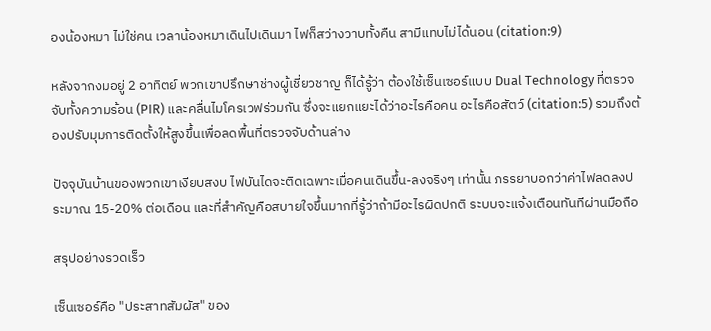องน้องหมา ไม่ใช่คน เวลาน้องหมาเดินไปเดินมา ไฟก็สว่างวาบทั้งคืน สามีแทบไม่ได้นอน (citation:9)

หลังจากงมอยู่ 2 อาทิตย์ พวกเขาปรึกษาช่างผู้เชี่ยวชาญ ก็ได้รู้ว่า ต้องใช้เซ็นเซอร์แบบ Dual Technology ที่ตรวจจับทั้งความร้อน (PIR) และคลื่นไมโครเวฟร่วมกัน ซึ่งจะแยกแยะได้ว่าอะไรคือคน อะไรคือสัตว์ (citation:5) รวมถึงต้องปรับมุมการติดตั้งให้สูงขึ้นเพื่อลดพื้นที่ตรวจจับด้านล่าง

ปัจจุบันบ้านของพวกเขาเงียบสงบ ไฟบันไดจะติดเฉพาะเมื่อคนเดินขึ้น-ลงจริงๆ เท่านั้น ภรรยาบอกว่าค่าไฟลดลงประมาณ 15-20% ต่อเดือน และที่สำคัญคือสบายใจขึ้นมากที่รู้ว่าถ้ามีอะไรผิดปกติ ระบบจะแจ้งเตือนทันทีผ่านมือถือ

สรุปอย่างรวดเร็ว

เซ็นเซอร์คือ "ประสาทสัมผัส" ของ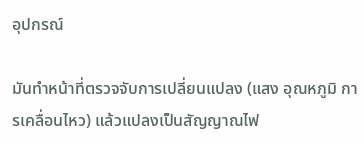อุปกรณ์

มันทำหน้าที่ตรวจจับการเปลี่ยนแปลง (แสง อุณหภูมิ การเคลื่อนไหว) แล้วแปลงเป็นสัญญาณไฟ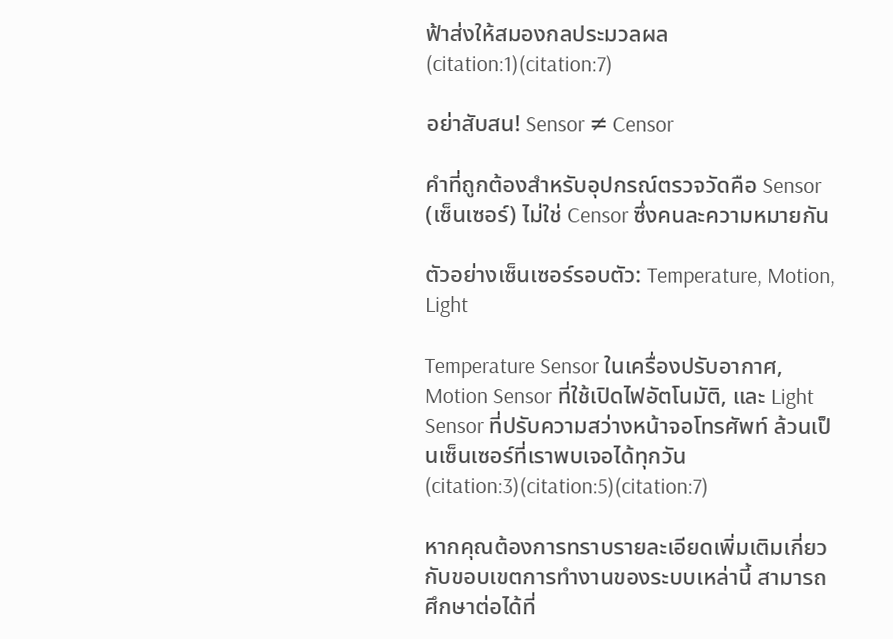ฟ้าส่งให้สมองกลประมวลผล (citation:1)(citation:7)

อย่าสับสน! Sensor ≠ Censor

คำที่ถูกต้องสำหรับอุปกรณ์ตรวจวัดคือ Sensor (เซ็นเซอร์) ไม่ใช่ Censor ซึ่งคนละความหมายกัน

ตัวอย่างเซ็นเซอร์รอบตัว: Temperature, Motion, Light

Temperature Sensor ในเครื่องปรับอากาศ, Motion Sensor ที่ใช้เปิดไฟอัตโนมัติ, และ Light Sensor ที่ปรับความสว่างหน้าจอโทรศัพท์ ล้วนเป็นเซ็นเซอร์ที่เราพบเจอได้ทุกวัน (citation:3)(citation:5)(citation:7)

หากคุณต้องการทราบรายละเอียดเพิ่มเติมเกี่ยวกับขอบเขตการทำงานของระบบเหล่านี้ สามารถศึกษาต่อได้ที่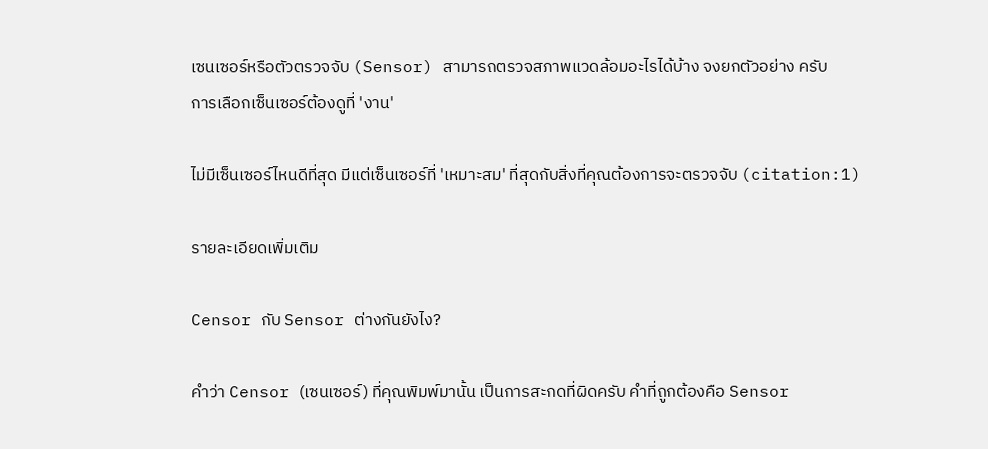เซนเซอร์หรือตัวตรวจจับ (Sensor) สามารถตรวจสภาพแวดล้อมอะไรได้บ้าง จงยกตัวอย่าง ครับ
การเลือกเซ็นเซอร์ต้องดูที่ 'งาน'

ไม่มีเซ็นเซอร์ไหนดีที่สุด มีแต่เซ็นเซอร์ที่ 'เหมาะสม' ที่สุดกับสิ่งที่คุณต้องการจะตรวจจับ (citation:1)

รายละเอียดเพิ่มเติม

Censor กับ Sensor ต่างกันยังไง?

คำว่า Censor (เซนเซอร์) ที่คุณพิมพ์มานั้น เป็นการสะกดที่ผิดครับ คำที่ถูกต้องคือ Sensor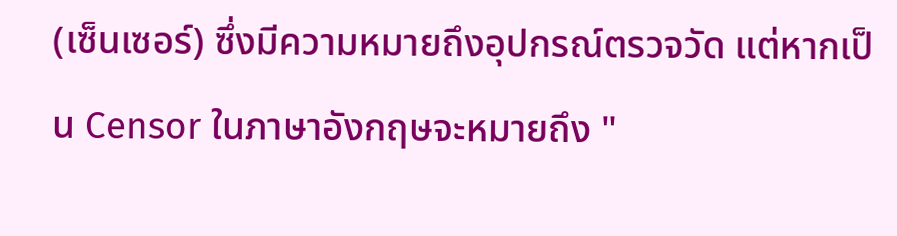(เซ็นเซอร์) ซึ่งมีความหมายถึงอุปกรณ์ตรวจวัด แต่หากเป็น Censor ในภาษาอังกฤษจะหมายถึง "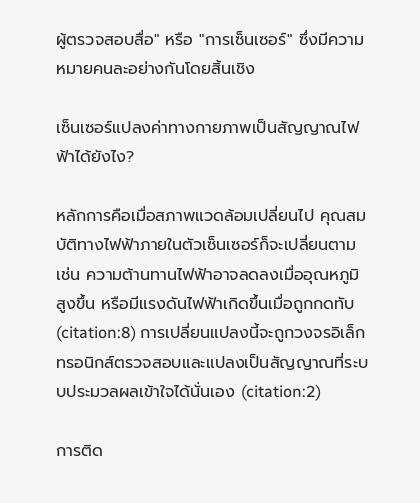ผู้ตรวจสอบสื่อ" หรือ "การเซ็นเซอร์" ซึ่งมีความหมายคนละอย่างกันโดยสิ้นเชิง

เซ็นเซอร์แปลงค่าทางกายภาพเป็นสัญญาณไฟฟ้าได้ยังไง?

หลักการคือเมื่อสภาพแวดล้อมเปลี่ยนไป คุณสมบัติทางไฟฟ้าภายในตัวเซ็นเซอร์ก็จะเปลี่ยนตาม เช่น ความต้านทานไฟฟ้าอาจลดลงเมื่ออุณหภูมิสูงขึ้น หรือมีแรงดันไฟฟ้าเกิดขึ้นเมื่อถูกกดทับ (citation:8) การเปลี่ยนแปลงนี้จะถูกวงจรอิเล็กทรอนิกส์ตรวจสอบและแปลงเป็นสัญญาณที่ระบบประมวลผลเข้าใจได้นั่นเอง (citation:2)

การติด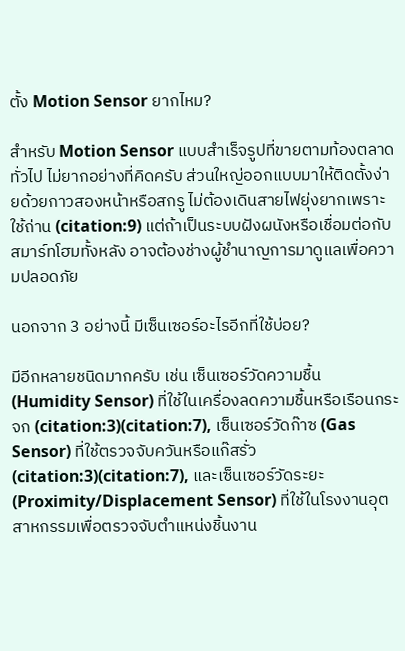ตั้ง Motion Sensor ยากไหม?

สำหรับ Motion Sensor แบบสำเร็จรูปที่ขายตามท้องตลาดทั่วไป ไม่ยากอย่างที่คิดครับ ส่วนใหญ่ออกแบบมาให้ติดตั้งง่ายด้วยกาวสองหน้าหรือสกรู ไม่ต้องเดินสายไฟยุ่งยากเพราะใช้ถ่าน (citation:9) แต่ถ้าเป็นระบบฝังผนังหรือเชื่อมต่อกับสมาร์ทโฮมทั้งหลัง อาจต้องช่างผู้ชำนาญการมาดูแลเพื่อความปลอดภัย

นอกจาก 3 อย่างนี้ มีเซ็นเซอร์อะไรอีกที่ใช้บ่อย?

มีอีกหลายชนิดมากครับ เช่น เซ็นเซอร์วัดความชื้น (Humidity Sensor) ที่ใช้ในเครื่องลดความชื้นหรือเรือนกระจก (citation:3)(citation:7), เซ็นเซอร์วัดก๊าซ (Gas Sensor) ที่ใช้ตรวจจับควันหรือแก๊สรั่ว (citation:3)(citation:7), และเซ็นเซอร์วัดระยะ (Proximity/Displacement Sensor) ที่ใช้ในโรงงานอุตสาหกรรมเพื่อตรวจจับตำแหน่งชิ้นงาน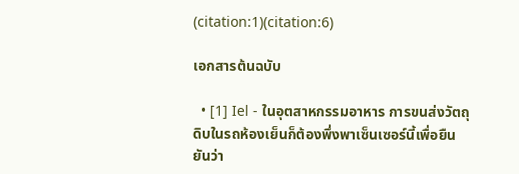(citation:1)(citation:6)

เอกสารต้นฉบับ

  • [1] Iel - ในอุตสาหกรรมอาหาร การขนส่งวัตถุดิบในรถห้องเย็นก็ต้องพึ่งพาเซ็นเซอร์นี้เพื่อยืนยันว่า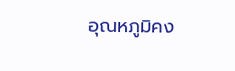อุณหภูมิคง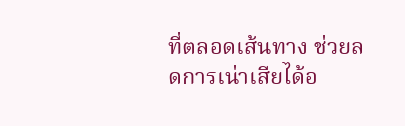ที่ตลอดเส้นทาง ช่วยลดการเน่าเสียได้อ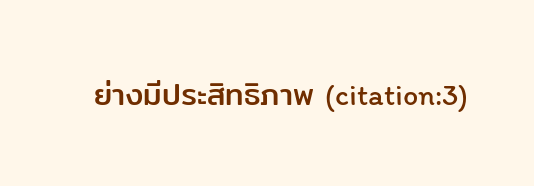ย่างมีประสิทธิภาพ (citation:3)